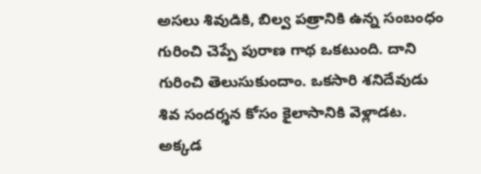అసలు శివుడికి, బిల్వ పత్రానికి ఉన్న సంబంధం గురించి చెప్పే పురాణ గాథ ఒకటుంది. దాని గురించి తెలుసుకుందాం. ఒకసారి శనిదేవుడు శివ సందర్శన కోసం కైలాసానికి వెళ్లాడట. అక్కడ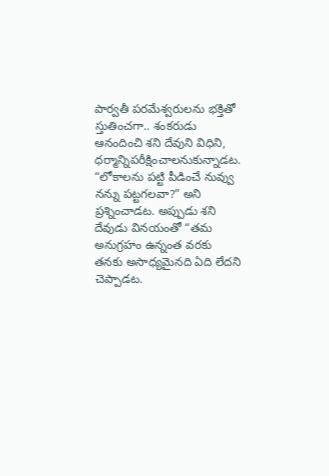పార్వతీ పరమేశ్వరులను భక్తితో స్తుతించగా.. శంకరుడు ఆనందించి శని దేవుని విధిని, ధర్మాన్నిపరీక్షించాలనుకున్నాడట. “లోకాలను పట్టి పీడించే నువ్వు నన్ను పట్టగలవా?” అని ప్రశ్నించాడట. అప్పుడు శని దేవుడు వినయంతో “తమ అనుగ్రహం ఉన్నంత వరకు తనకు అసాధ్యమైనది ఏది లేదని చెప్పాడట.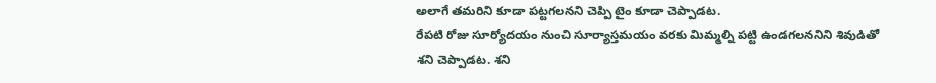అలాగే తమరిని కూడా పట్టగలనని చెప్పి టైం కూడా చెప్పాడట.
రేపటి రోజు సూర్యోదయం నుంచి సూర్యాస్తమయం వరకు మిమ్మల్ని పట్టి ఉండగలననిని శివుడితో శని చెప్పాడట. శని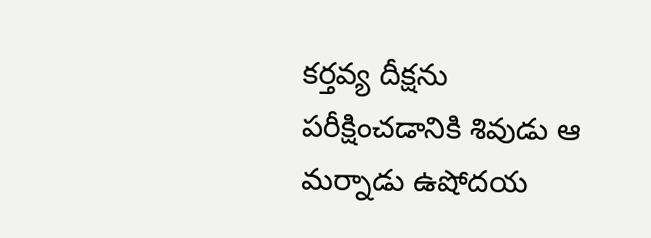కర్తవ్య దీక్షను పరీక్షించడానికి శివుడు ఆ మర్నాడు ఉషోదయ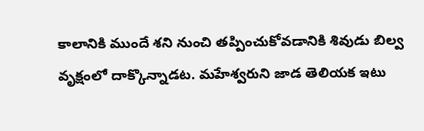కాలానికి ముందే శని నుంచి తప్పించుకోవడానికి శివుడు బిల్వ వృక్షంలో దాక్కొన్నాడట. మహేశ్వరుని జాడ తెలియక ఇటు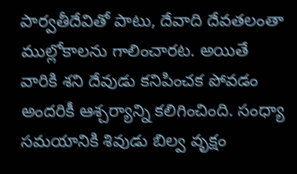పార్వతీదేవితో పాటు, దేవాది దేవతలంతా ముల్లోకాలను గాలించారట. అయితే వారికి శని దేవుడు కనిపించక పోవడం అందరికీ ఆశ్చర్యాన్ని కలిగించింది. సంధ్యా సమయానికి శివుడు బిల్వ వృక్షం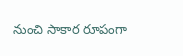నుంచి సాకార రూపంగా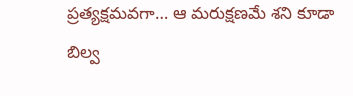ప్రత్యక్షమవగా… ఆ మరుక్షణమే శని కూడా బిల్వ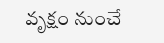వృక్షం నుంచే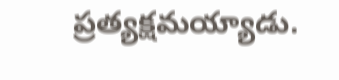ప్రత్యక్షమయ్యాడు.